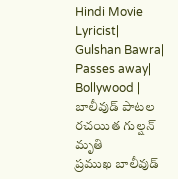Hindi Movie Lyricist| Gulshan Bawra| Passes away| Bollywood | బాలీవుడ్ పాటల రచయిత గుల్షన్ మృతి
ప్రముఖ బాలీవుడ్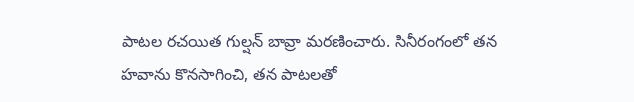పాటల రచయిత గుల్షన్ బావ్రా మరణించారు. సినీరంగంలో తన హవాను కొనసాగించి, తన పాటలతో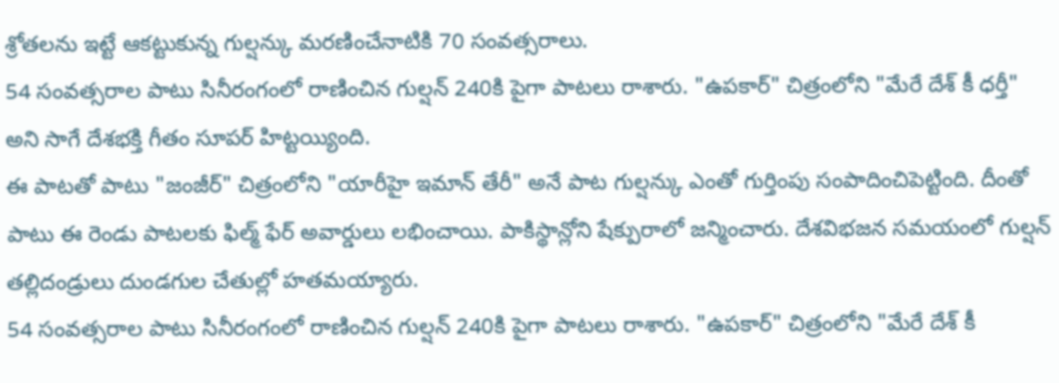శ్రోతలను ఇట్టే ఆకట్టుకున్న గుల్షన్కు మరణించేనాటికి 70 సంవత్సరాలు.
54 సంవత్సరాల పాటు సినీరంగంలో రాణించిన గుల్షన్ 240కి పైగా పాటలు రాశారు. "ఉపకార్" చిత్రంలోని "మేరే దేశ్ కీ ధర్తీ" అని సాగే దేశభక్తి గీతం సూపర్ హిట్టయ్యింది.
ఈ పాటతో పాటు "జంజీర్" చిత్రంలోని "యారీహై ఇమాన్ తేరీ" అనే పాట గుల్షన్కు ఎంతో గుర్తింపు సంపాదించిపెట్టింది. దీంతో పాటు ఈ రెండు పాటలకు ఫిల్మ్ ఫేర్ అవార్డులు లభించాయి. పాకిస్థాన్లోని షేక్పురాలో జన్మించారు. దేశవిభజన సమయంలో గుల్షన్ తల్లిదండ్రులు దుండగుల చేతుల్లో హతమయ్యారు.
54 సంవత్సరాల పాటు సినీరంగంలో రాణించిన గుల్షన్ 240కి పైగా పాటలు రాశారు. "ఉపకార్" చిత్రంలోని "మేరే దేశ్ కీ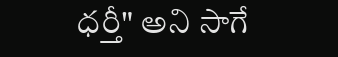ధర్తీ" అని సాగే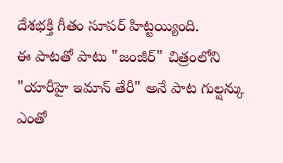దేశభక్తి గీతం సూపర్ హిట్టయ్యింది.
ఈ పాటతో పాటు "జంజీర్" చిత్రంలోని "యారీహై ఇమాన్ తేరీ" అనే పాట గుల్షన్కు ఎంతో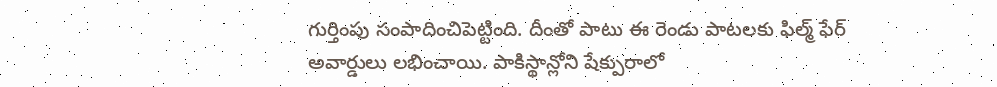గుర్తింపు సంపాదించిపెట్టింది. దీంతో పాటు ఈ రెండు పాటలకు ఫిల్మ్ ఫేర్ అవార్డులు లభించాయి. పాకిస్థాన్లోని షేక్పురాలో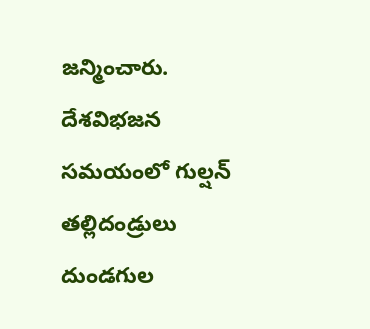జన్మించారు. దేశవిభజన సమయంలో గుల్షన్ తల్లిదండ్రులు దుండగుల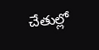చేతుల్లో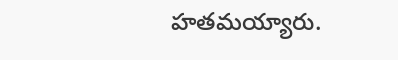హతమయ్యారు.